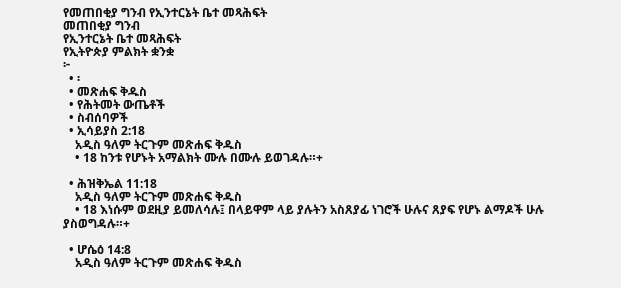የመጠበቂያ ግንብ የኢንተርኔት ቤተ መጻሕፍት
መጠበቂያ ግንብ
የኢንተርኔት ቤተ መጻሕፍት
የኢትዮጵያ ምልክት ቋንቋ
፦
  • ፡
  • መጽሐፍ ቅዱስ
  • የሕትመት ውጤቶች
  • ስብሰባዎች
  • ኢሳይያስ 2:18
    አዲስ ዓለም ትርጉም መጽሐፍ ቅዱስ
    • 18 ከንቱ የሆኑት አማልክት ሙሉ በሙሉ ይወገዳሉ።+

  • ሕዝቅኤል 11:18
    አዲስ ዓለም ትርጉም መጽሐፍ ቅዱስ
    • 18 እነሱም ወደዚያ ይመለሳሉ፤ በላይዋም ላይ ያሉትን አስጸያፊ ነገሮች ሁሉና ጸያፍ የሆኑ ልማዶች ሁሉ ያስወግዳሉ።+

  • ሆሴዕ 14:8
    አዲስ ዓለም ትርጉም መጽሐፍ ቅዱስ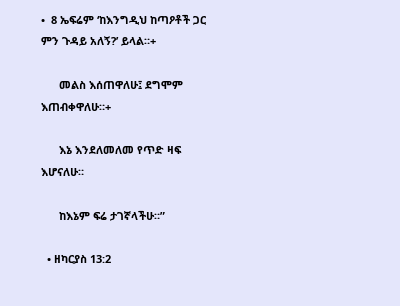•  8 ኤፍሬም ‘ከእንግዲህ ከጣዖቶች ጋር ምን ጉዳይ አለኝ?’ ይላል።+

      መልስ እሰጠዋለሁ፤ ደግሞም እጠብቀዋለሁ።+

      እኔ እንደለመለመ የጥድ ዛፍ እሆናለሁ።

      ከእኔም ፍሬ ታገኛላችሁ።”

  • ዘካርያስ 13:2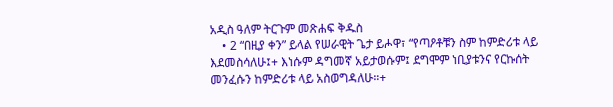አዲስ ዓለም ትርጉም መጽሐፍ ቅዱስ
    • 2 “በዚያ ቀን” ይላል የሠራዊት ጌታ ይሖዋ፣ “የጣዖቶቹን ስም ከምድሪቱ ላይ እደመስሳለሁ፤+ እነሱም ዳግመኛ አይታወሱም፤ ደግሞም ነቢያቱንና የርኩሰት መንፈሱን ከምድሪቱ ላይ አስወግዳለሁ።+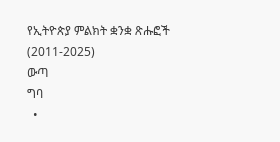የኢትዮጵያ ምልክት ቋንቋ ጽሑፎች (2011-2025)
ውጣ
ግባ
  •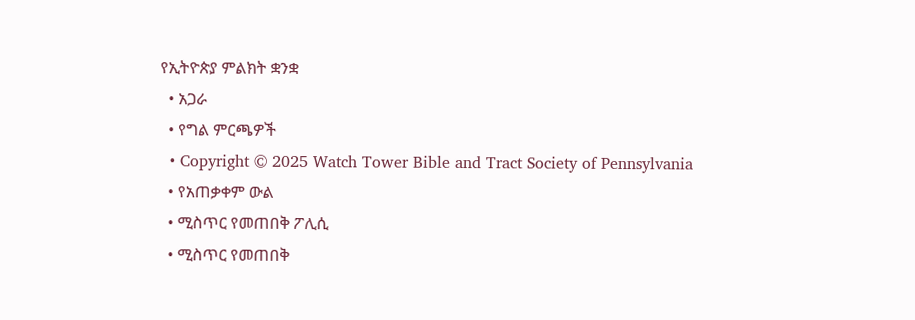የኢትዮጵያ ምልክት ቋንቋ
  • አጋራ
  • የግል ምርጫዎች
  • Copyright © 2025 Watch Tower Bible and Tract Society of Pennsylvania
  • የአጠቃቀም ውል
  • ሚስጥር የመጠበቅ ፖሊሲ
  • ሚስጥር የመጠበቅ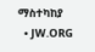ማስተካከያ
  • JW.ORG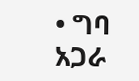• ግባ
አጋራ